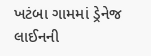ખટંબા ગામમાં ડ્રેનેજ લાઈનની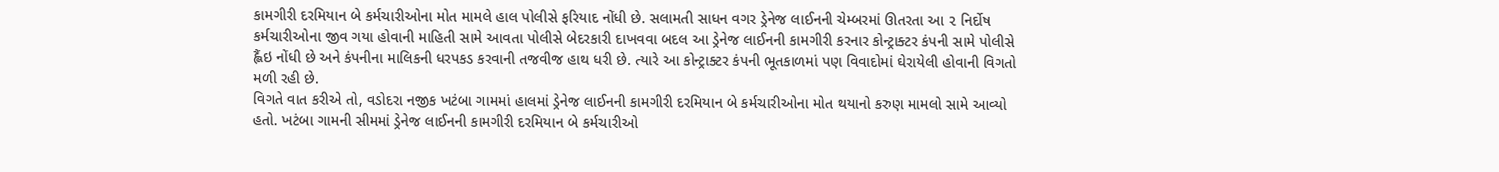કામગીરી દરમિયાન બે કર્મચારીઓના મોત મામલે હાલ પોલીસે ફરિયાદ નોંધી છે. સલામતી સાધન વગર ડ્રેનેજ લાઈનની ચેમ્બરમાં ઊતરતા આ ૨ નિર્દોષ કર્મચારીઓના જીવ ગયા હોવાની માહિતી સામે આવતા પોલીસે બેદરકારી દાખવવા બદલ આ ડ્રેનેજ લાઈનની કામગીરી કરનાર કોન્ટ્રાક્ટર કંપની સામે પોલીસે હ્લૈંઇ નોંધી છે અને કંપનીના માલિકની ધરપકડ કરવાની તજવીજ હાથ ધરી છે. ત્યારે આ કોન્ટ્રાક્ટર કંપની ભૂતકાળમાં પણ વિવાદોમાં ઘેરાયેલી હોવાની વિગતો મળી રહી છે.
વિગતે વાત કરીએ તો, વડોદરા નજીક ખટંબા ગામમાં હાલમાં ડ્રેનેજ લાઈનની કામગીરી દરમિયાન બે કર્મચારીઓના મોત થયાનો કરુણ મામલો સામે આવ્યો હતો. ખટંબા ગામની સીમમાં ડ્રેનેજ લાઈનની કામગીરી દરમિયાન બે કર્મચારીઓ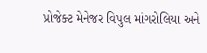પ્રોજેક્ટ મેનેજર વિપુલ માંગરોલિયા અને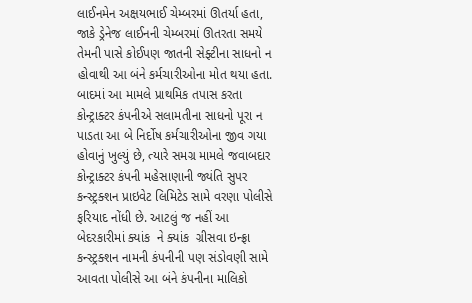લાઈનમેન અક્ષયભાઈ ચેમ્બરમાં ઊતર્યા હતા, જાકે ડ્રેનેજ લાઈનની ચેમ્બરમાં ઊતરતા સમયે તેમની પાસે કોઈપણ જાતની સેફ્ટીના સાધનો ન હોવાથી આ બંને કર્મચારીઓના મોત થયા હતા.
બાદમાં આ મામલે પ્રાથમિક તપાસ કરતા કોન્ટ્રાક્ટર કંપનીએ સલામતીના સાધનો પૂરા ન પાડતા આ બે નિર્દોષ કર્મચારીઓના જીવ ગયા હોવાનું ખુલ્યું છે, ત્યારે સમગ્ર મામલે જવાબદાર કોન્ટ્રાક્ટર કંપની મહેસાણાની જ્યંતિ સુપર કન્સ્ટ્રક્શન પ્રાઇવેટ લિમિટેડ સામે વરણા પોલીસે ફરિયાદ નોંધી છે. આટલું જ નહીં આ બેદરકારીમાં ક્યાંક  ને ક્યાંક  ગ્રીસવા ઇન્ફ્રા કન્સ્ટ્રક્શન નામની કંપનીની પણ સંડોવણી સામે આવતા પોલીસે આ બંને કંપનીના માલિકો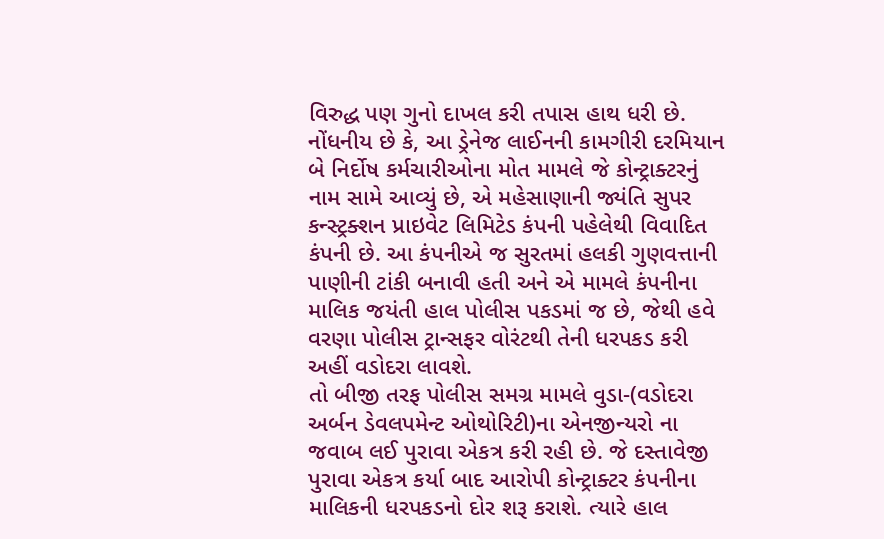વિરુદ્ધ પણ ગુનો દાખલ કરી તપાસ હાથ ધરી છે.
નોંધનીય છે કે, આ ડ્રેનેજ લાઈનની કામગીરી દરમિયાન બે નિર્દોષ કર્મચારીઓના મોત મામલે જે કોન્ટ્રાક્ટરનું નામ સામે આવ્યું છે, એ મહેસાણાની જ્યંતિ સુપર કન્સ્ટ્રક્શન પ્રાઇવેટ લિમિટેડ કંપની પહેલેથી વિવાદિત કંપની છે. આ કંપનીએ જ સુરતમાં હલકી ગુણવત્તાની પાણીની ટાંકી બનાવી હતી અને એ મામલે કંપનીના માલિક જયંતી હાલ પોલીસ પકડમાં જ છે, જેથી હવે વરણા પોલીસ ટ્રાન્સફર વોરંટથી તેની ધરપકડ કરી અહીં વડોદરા લાવશે.
તો બીજી તરફ પોલીસ સમગ્ર મામલે વુડા-(વડોદરા અર્બન ડેવલપમેન્ટ ઓથોરિટી)ના એનજીન્યરો ના જવાબ લઈ પુરાવા એકત્ર કરી રહી છે. જે દસ્તાવેજી પુરાવા એકત્ર કર્યા બાદ આરોપી કોન્ટ્રાક્ટર કંપનીના માલિકની ધરપકડનો દોર શરૂ કરાશે. ત્યારે હાલ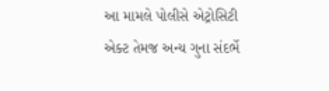આ મામલે પોલીસે એટ્રોસિટી એક્ટ તેમજ અન્ય ગુના સંદર્ભે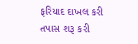ફરિયાદ દાખલ કરી તપાસ શરૂ કરી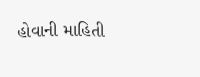હોવાની માહિતી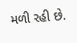મળી રહી છે.